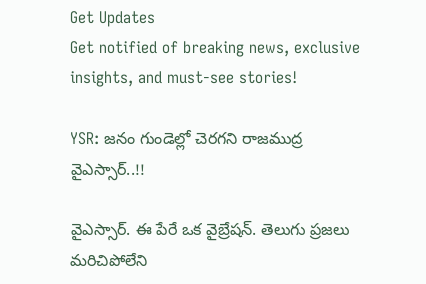Get Updates
Get notified of breaking news, exclusive insights, and must-see stories!

YSR: జనం గుండెల్లో చెరగని రాజముద్ర వైఎస్సార్..!!

వైఎస్సార్. ఈ పేరే ఒక వైబ్రేషన్. తెలుగు ప్రజలు మరిచిపోలేని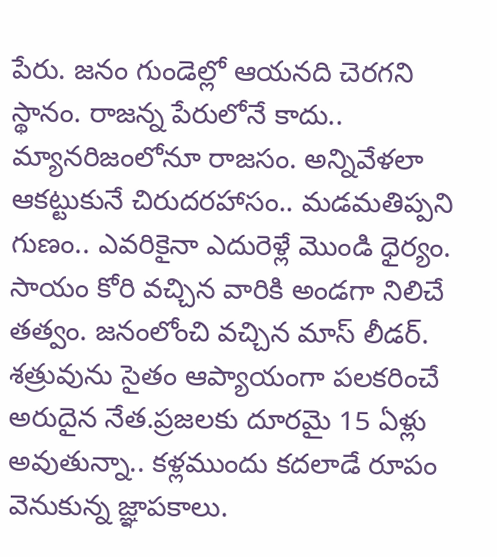పేరు. జనం గుండెల్లో ఆయనది చెరగని స్థానం. రాజన్న పేరులోనే కాదు.. మ్యానరిజంలోనూ రాజసం. అన్నివేళలా ఆకట్టుకునే చిరుదరహాసం.. మడమతిప్పని గుణం.. ఎవరికైనా ఎదురెళ్లే మొండి ధైర్యం. సాయం కోరి వచ్చిన వారికి అండగా నిలిచే తత్వం. జనంలోంచి వచ్చిన మాస్ లీడర్‌. శత్రువును సైతం ఆప్యాయంగా పలకరించే అరుదైన నేత.ప్రజలకు దూరమై 15 ఏళ్లు అవుతున్నా.. కళ్లముందు కదలాడే రూపం వెనుకున్న జ్ఞాపకాలు.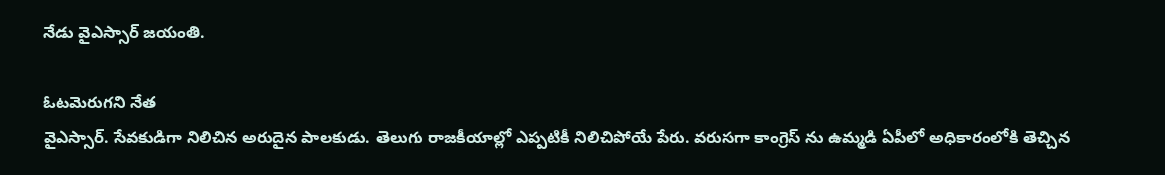నేడు వైఎస్సార్ జయంతి.

ఓటమెరుగని నేత
వైఎస్సార్. సేవకుడిగా నిలిచిన అరుదైన పాలకుడు. తెలుగు రాజకీయాల్లో ఎప్పటికీ నిలిచిపోయే పేరు. వరుసగా కాంగ్రెస్ ను ఉమ్మడి ఏపీలో అధికారంలోకి తెచ్చిన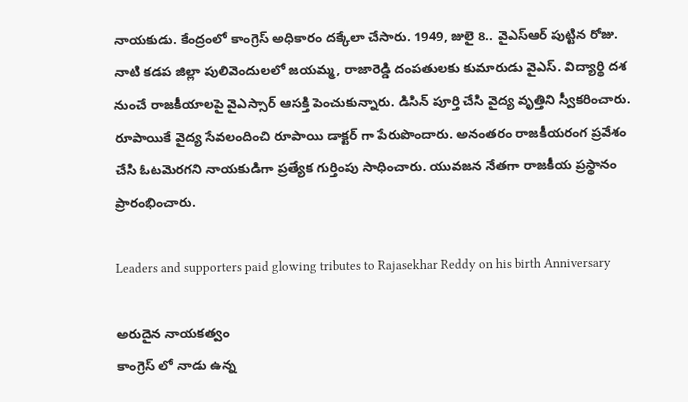నాయకుడు. కేంద్రంలో కాంగ్రెస్ అధికారం దక్కేలా చేసారు. 1949, జులై 8.. వైఎస్ఆర్ పుట్టిన రోజు. నాటి కడప జిల్లా పులివెందులలో జయమ్మ, రాజారెడ్డి దంపతులకు కుమారుడు వైఎస్. విద్యార్థి దశ నుంచే రాజకీయాలపై వైఎస్సార్ ఆసక్తి పెంచుకున్నారు. డిసిన్ పూర్తి చేసి వైద్య వృత్తిని స్వీకరించారు. రూపాయికే వైద్య సేవలందించి రూపాయి డాక్టర్ గా పేరుపొందారు. అనంతరం రాజకీయరంగ ప్రవేశం చేసి ఓటమెరగని నాయకుడిగా ప్రత్యేక గుర్తింపు సాధించారు. యువజన నేతగా రాజకీయ ప్రస్థానం ప్రారంభించారు.

Leaders and supporters paid glowing tributes to Rajasekhar Reddy on his birth Anniversary

అరుదైన నాయకత్వం
కాంగ్రెస్ లో నాడు ఉన్న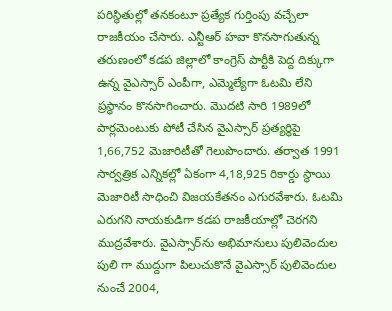పరిస్థితుల్లో తనకంటూ ప్రత్యేక గుర్తింపు వచ్చేలా రాజకీయం చేసారు. ఎన్టీఆర్ హవా కొనసాగుతున్న తరుణంలో కడప జిల్లాలో కాంగ్రెస్ పార్టీకి పెద్ద దిక్కుగా ఉన్న వైఎస్సార్ ఎంపీగా, ఎమ్మెల్యేగా ఓటమి లేని ప్రస్థానం కొనసాగించారు. మొదటి సారి 1989లో పార్లమెంటుకు పోటీ చేసిన వైఎస్సార్ ప్రత్యర్థిపై 1,66,752 మెజారిటీతో గెలుపొందారు. తర్వాత 1991 సార్వత్రిక ఎన్నికల్లో ఏకంగా 4,18,925 రికార్డు స్థాయి మెజారిటీ సాధించి విజయకేతనం ఎగురవేశారు. ఓటమి ఎరుగని నాయకుడిగా కడప రాజకీయాల్లో చెరగని ముద్రవేశారు. వైఎస్సార్‌ను అభిమానులు పులివెందుల పులి గా ముద్దుగా పిలుచుకొనే వైఎస్సార్ పులివెందుల నుంచే 2004,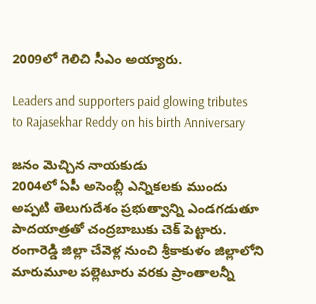2009లో గెలిచి సీఎం అయ్యారు.

Leaders and supporters paid glowing tributes to Rajasekhar Reddy on his birth Anniversary

జనం మెచ్చిన నాయకుడు
2004లో ఏపీ అసెంబ్లీ ఎన్నికలకు ముందు అప్పటి తెలుగుదేశం ప్రభుత్వాన్ని ఎండగడుతూ పాదయాత్రతో చంద్రబాబుకు చెక్ పెట్టారు. రంగారెడ్డి జిల్లా చేవెళ్ల నుంచి శ్రీకాకుళం జిల్లాలోని మారుమూల పల్లెటూరు వరకు ప్రాంతాలన్నీ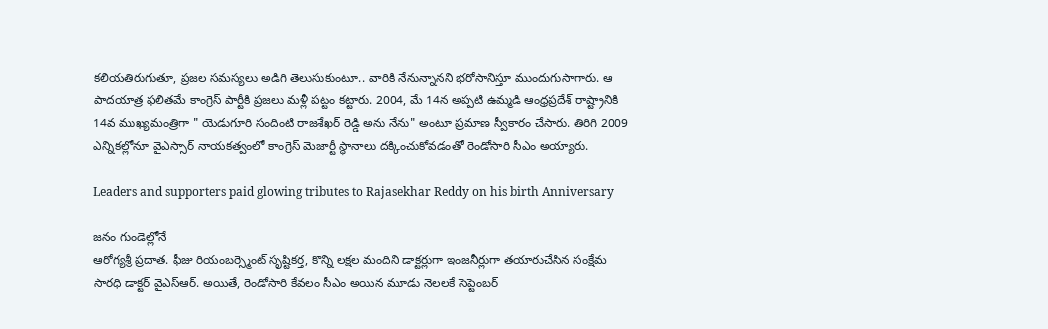కలియతిరుగుతూ, ప్రజల సమస్యలు అడిగి తెలుసుకుంటూ.. వారికి నేనున్నానని భరోసానిస్తూ ముందుగుసాగారు. ఆ పాదయాత్ర ఫలితమే కాంగ్రెస్ పార్టీకి ప్రజలు మళ్లీ పట్టం కట్టారు. 2004, మే 14న అప్పటి ఉమ్మడి ఆంధ్రప్రదేశ్ రాష్ట్రానికి 14వ ముఖ్యమంత్రిగా " యెడుగూరి సందింటి రాజశేఖర్ రెడ్డి అను నేను" అంటూ ప్రమాణ స్వీకారం చేసారు. తిరిగి 2009 ఎన్నికల్లోనూ వైఎస్సార్ నాయకత్వంలో కాంగ్రెస్‌ మెజార్టీ స్థానాలు దక్కించుకోవడంతో రెండోసారి సీఎం అయ్యారు.

Leaders and supporters paid glowing tributes to Rajasekhar Reddy on his birth Anniversary

జనం గుండెల్లోనే
ఆరోగ్యశ్రీ ప్రదాత. ఫీజు రియంబర్స్మెంట్ సృష్టికర్త, కొన్ని లక్షల మందిని డాక్టర్లుగా ఇంజనీర్లుగా తయారుచేసిన సంక్షేమ సారధి డాక్టర్ వైఎస్ఆర్. అయితే, రెండోసారి కేవలం సీఎం అయిన మూడు నెలలకే సెప్టెంబర్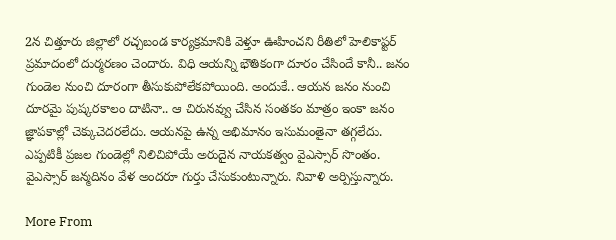2న చిత్తూరు జిల్లాలో రచ్చబండ కార్యక్రమానికి వెళ్తూ ఊహించని రీతిలో హెలికాప్టర్ ప్రమాదంలో దుర్మరణం చెందారు. విధి ఆయన్ని భౌతికంగా దూరం చేసిందే కానీ.. జనం గుండెల నుంచి దూరంగా తీసుకుపోలేకపోయింది. అందుకే.. ఆయన జనం నుంచి దూరమై పుష్కరకాలం దాటినా.. ఆ చిరునవ్వు చేసిన సంతకం మాత్రం ఇంకా జనం జ్ఞాపకాల్లో చెక్కుచెదరలేదు. ఆయనపై ఉన్న అభిమానం ఇసుమంతైనా తగ్గలేదు. ఎప్పటికీ ప్రజల గుండెల్లో నిలిచిపోయే అరుదైన నాయకత్వం వైఎస్సార్ సొంతం. వైఎస్సార్ జన్మదినం వేళ అందరూ గుర్తు చేసుకుంటున్నారు. నివాళి అర్పిస్తున్నారు.

More From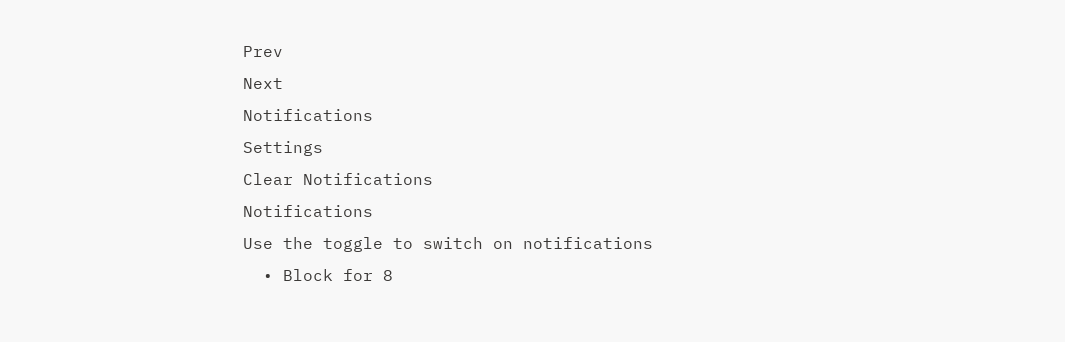Prev
Next
Notifications
Settings
Clear Notifications
Notifications
Use the toggle to switch on notifications
  • Block for 8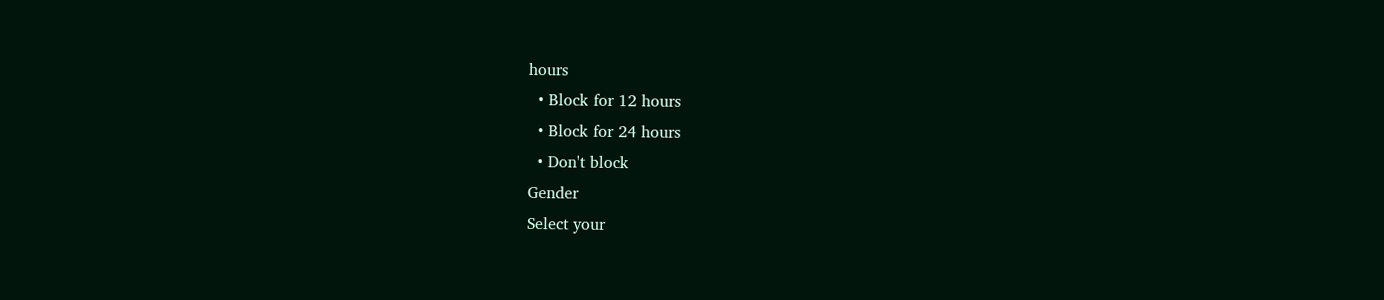hours
  • Block for 12 hours
  • Block for 24 hours
  • Don't block
Gender
Select your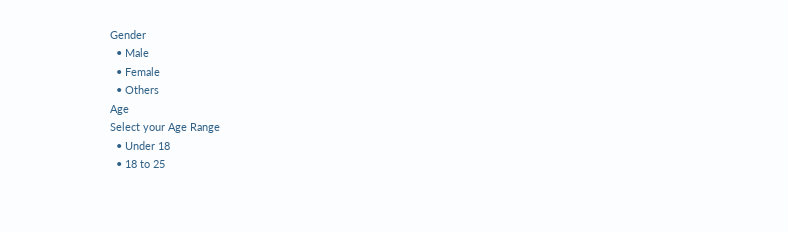Gender
  • Male
  • Female
  • Others
Age
Select your Age Range
  • Under 18
  • 18 to 25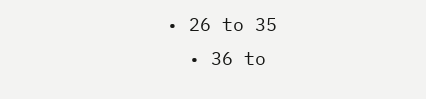• 26 to 35
  • 36 to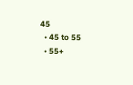45
  • 45 to 55
  • 55+